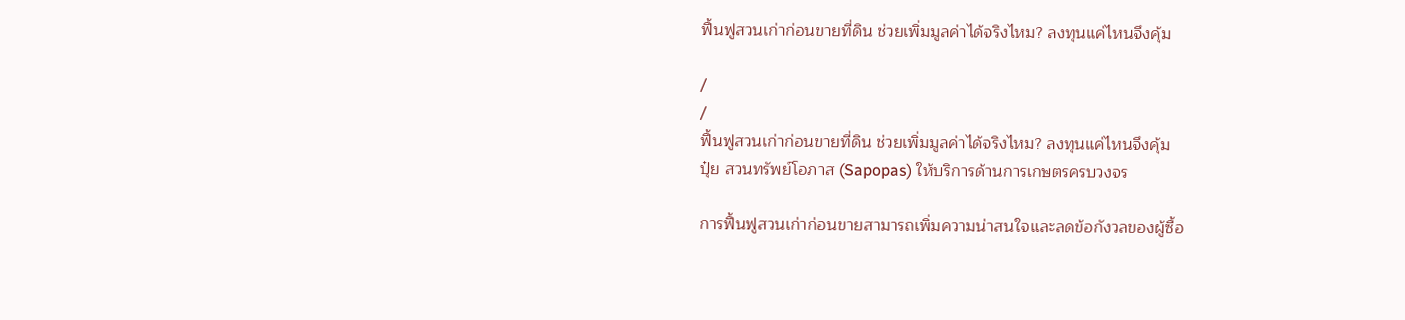ฟื้นฟูสวนเก่าก่อนขายที่ดิน ช่วยเพิ่มมูลค่าได้จริงไหม? ลงทุนแค่ไหนจึงคุ้ม

/
/
ฟื้นฟูสวนเก่าก่อนขายที่ดิน ช่วยเพิ่มมูลค่าได้จริงไหม? ลงทุนแค่ไหนจึงคุ้ม
ปุ๋ย สวนทรัพย์โอภาส (Sapopas) ให้บริการด้านการเกษตรครบวงจร

การฟื้นฟูสวนเก่าก่อนขายสามารถเพิ่มความน่าสนใจและลดข้อกังวลของผู้ซื้อ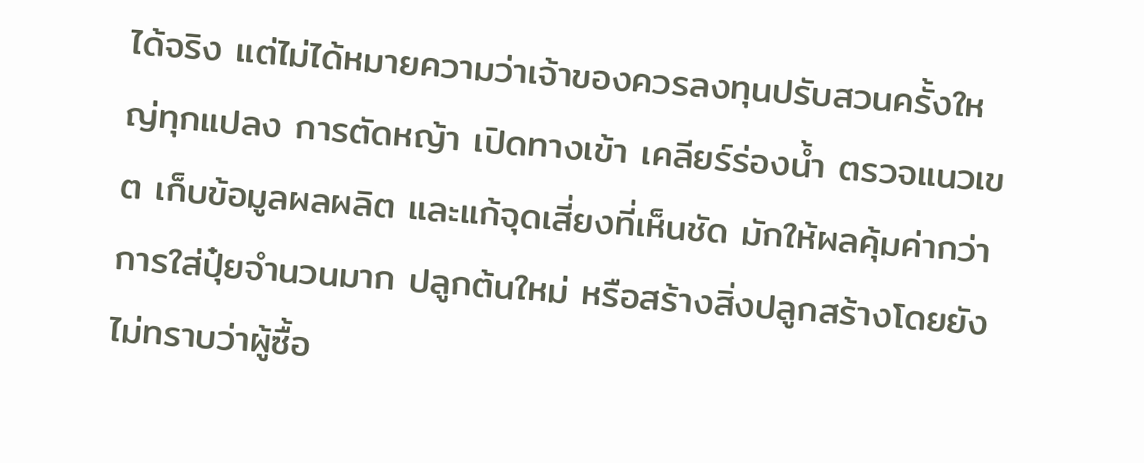ได้จริง แต่ไม่ได้หมายความว่าเจ้าของควรลงทุนปรับสวนครั้งใหญ่ทุกแปลง การตัดหญ้า เปิดทางเข้า เคลียร์ร่องน้ำ ตรวจแนวเขต เก็บข้อมูลผลผลิต และแก้จุดเสี่ยงที่เห็นชัด มักให้ผลคุ้มค่ากว่าการใส่ปุ๋ยจำนวนมาก ปลูกต้นใหม่ หรือสร้างสิ่งปลูกสร้างโดยยังไม่ทราบว่าผู้ซื้อ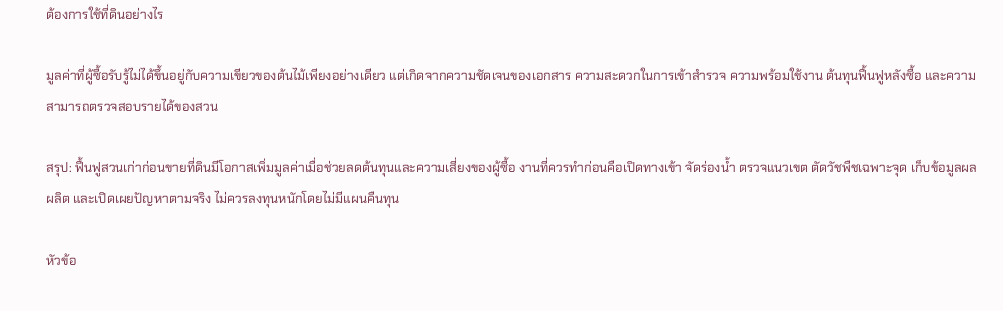ต้องการใช้ที่ดินอย่างไร

มูลค่าที่ผู้ซื้อรับรู้ไม่ได้ขึ้นอยู่กับความเขียวของต้นไม้เพียงอย่างเดียว แต่เกิดจากความชัดเจนของเอกสาร ความสะดวกในการเข้าสำรวจ ความพร้อมใช้งาน ต้นทุนฟื้นฟูหลังซื้อ และความสามารถตรวจสอบรายได้ของสวน

สรุป: ฟื้นฟูสวนเก่าก่อนขายที่ดินมีโอกาสเพิ่มมูลค่าเมื่อช่วยลดต้นทุนและความเสี่ยงของผู้ซื้อ งานที่ควรทำก่อนคือเปิดทางเข้า จัดร่องน้ำ ตรวจแนวเขต ตัดวัชพืชเฉพาะจุด เก็บข้อมูลผลผลิต และเปิดเผยปัญหาตามจริง ไม่ควรลงทุนหนักโดยไม่มีแผนคืนทุน

หัวข้อ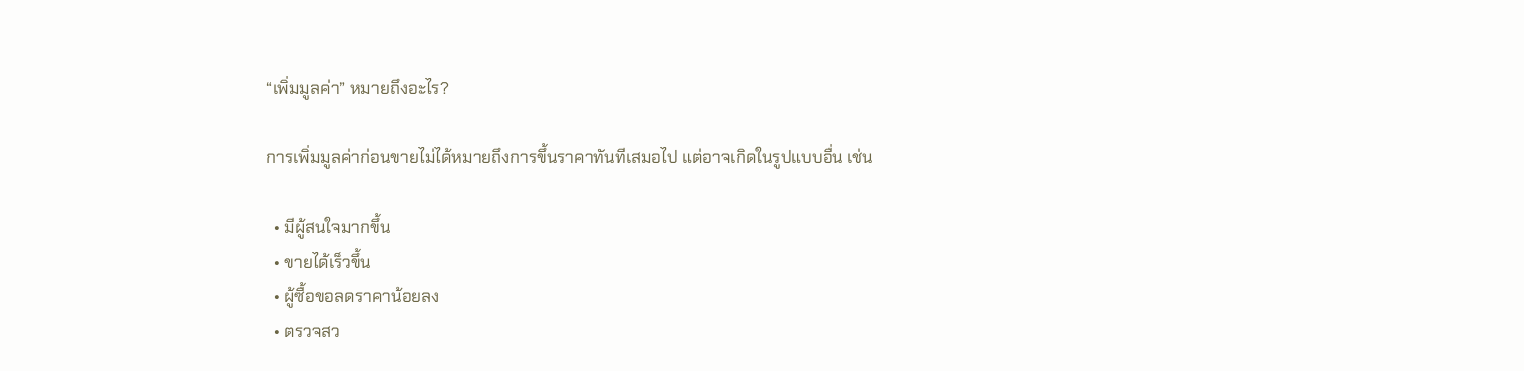“เพิ่มมูลค่า” หมายถึงอะไร?

การเพิ่มมูลค่าก่อนขายไม่ได้หมายถึงการขึ้นราคาทันทีเสมอไป แต่อาจเกิดในรูปแบบอื่น เช่น

  • มีผู้สนใจมากขึ้น
  • ขายได้เร็วขึ้น
  • ผู้ซื้อขอลดราคาน้อยลง
  • ตรวจสว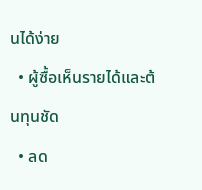นได้ง่าย
  • ผู้ซื้อเห็นรายได้และต้นทุนชัด
  • ลด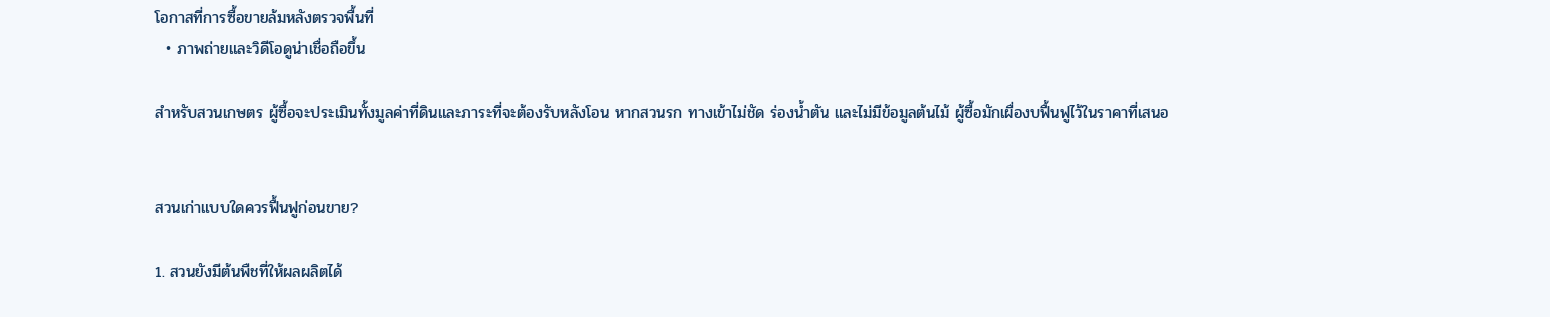โอกาสที่การซื้อขายล้มหลังตรวจพื้นที่
  • ภาพถ่ายและวิดีโอดูน่าเชื่อถือขึ้น

สำหรับสวนเกษตร ผู้ซื้อจะประเมินทั้งมูลค่าที่ดินและภาระที่จะต้องรับหลังโอน หากสวนรก ทางเข้าไม่ชัด ร่องน้ำตัน และไม่มีข้อมูลต้นไม้ ผู้ซื้อมักเผื่องบฟื้นฟูไว้ในราคาที่เสนอ


สวนเก่าแบบใดควรฟื้นฟูก่อนขาย?

1. สวนยังมีต้นพืชที่ให้ผลผลิตได้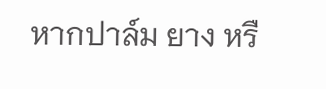หากปาล์ม ยาง หรื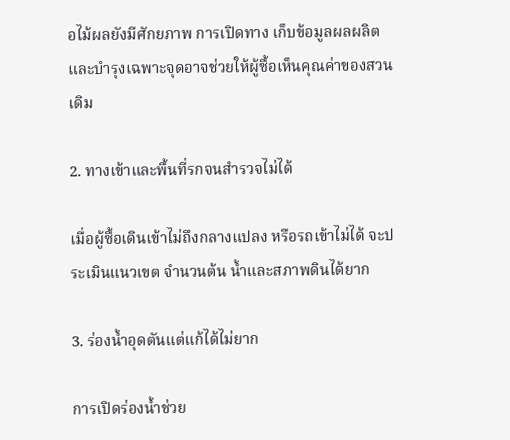อไม้ผลยังมีศักยภาพ การเปิดทาง เก็บข้อมูลผลผลิต และบำรุงเฉพาะจุดอาจช่วยให้ผู้ซื้อเห็นคุณค่าของสวนเดิม

2. ทางเข้าและพื้นที่รกจนสำรวจไม่ได้

เมื่อผู้ซื้อเดินเข้าไม่ถึงกลางแปลง หรือรถเข้าไม่ได้ จะประเมินแนวเขต จำนวนต้น น้ำและสภาพดินได้ยาก

3. ร่องน้ำอุดตันแต่แก้ได้ไม่ยาก

การเปิดร่องน้ำช่วย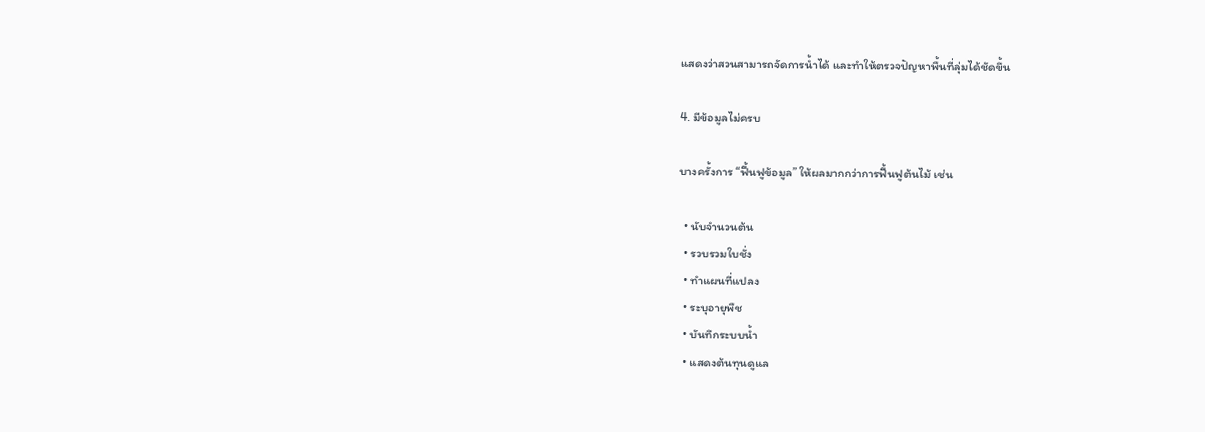แสดงว่าสวนสามารถจัดการน้ำได้ และทำให้ตรวจปัญหาพื้นที่ลุ่มได้ชัดขึ้น

4. มีข้อมูลไม่ครบ

บางครั้งการ “ฟื้นฟูข้อมูล” ให้ผลมากกว่าการฟื้นฟูต้นไม้ เช่น

  • นับจำนวนต้น
  • รวบรวมใบชั่ง
  • ทำแผนที่แปลง
  • ระบุอายุพืช
  • บันทึกระบบน้ำ
  • แสดงต้นทุนดูแล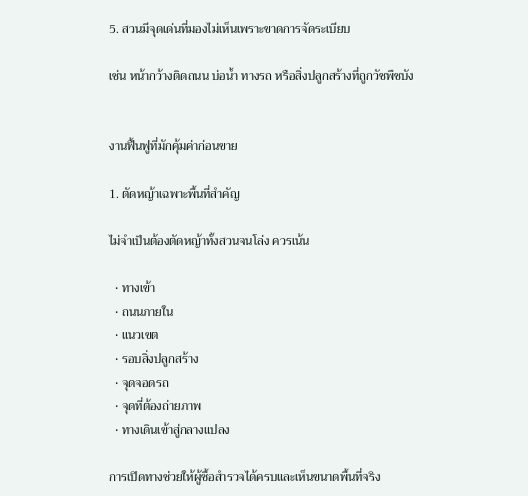5. สวนมีจุดเด่นที่มองไม่เห็นเพราะขาดการจัดระเบียบ

เช่น หน้ากว้างติดถนน บ่อน้ำ ทางรถ หรือสิ่งปลูกสร้างที่ถูกวัชพืชบัง


งานฟื้นฟูที่มักคุ้มค่าก่อนขาย

1. ตัดหญ้าเฉพาะพื้นที่สำคัญ

ไม่จำเป็นต้องตัดหญ้าทั้งสวนจนโล่ง ควรเน้น

  • ทางเข้า
  • ถนนภายใน
  • แนวเขต
  • รอบสิ่งปลูกสร้าง
  • จุดจอดรถ
  • จุดที่ต้องถ่ายภาพ
  • ทางเดินเข้าสู่กลางแปลง

การเปิดทางช่วยให้ผู้ซื้อสำรวจได้ครบและเห็นขนาดพื้นที่จริง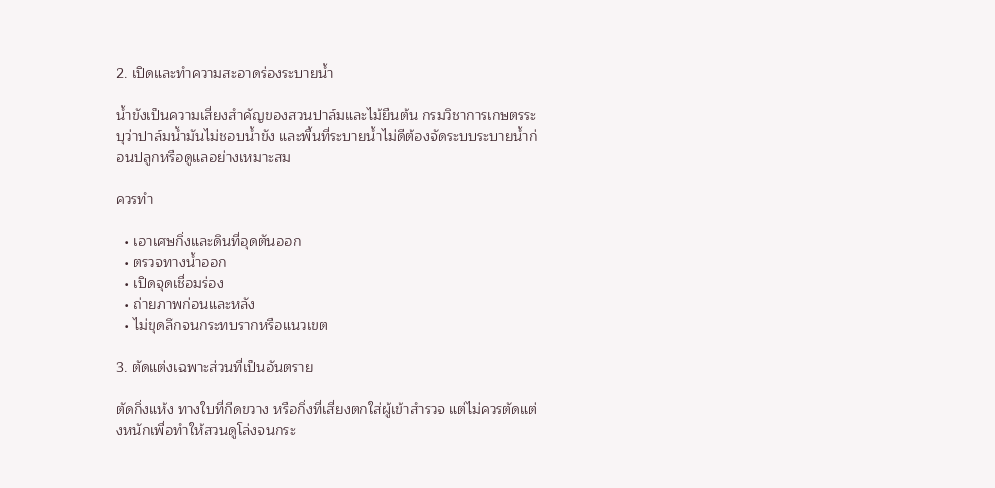2. เปิดและทำความสะอาดร่องระบายน้ำ

น้ำขังเป็นความเสี่ยงสำคัญของสวนปาล์มและไม้ยืนต้น กรมวิชาการเกษตรระบุว่าปาล์มน้ำมันไม่ชอบน้ำขัง และพื้นที่ระบายน้ำไม่ดีต้องจัดระบบระบายน้ำก่อนปลูกหรือดูแลอย่างเหมาะสม

ควรทำ

  • เอาเศษกิ่งและดินที่อุดตันออก
  • ตรวจทางน้ำออก
  • เปิดจุดเชื่อมร่อง
  • ถ่ายภาพก่อนและหลัง
  • ไม่ขุดลึกจนกระทบรากหรือแนวเขต

3. ตัดแต่งเฉพาะส่วนที่เป็นอันตราย

ตัดกิ่งแห้ง ทางใบที่กีดขวาง หรือกิ่งที่เสี่ยงตกใส่ผู้เข้าสำรวจ แต่ไม่ควรตัดแต่งหนักเพื่อทำให้สวนดูโล่งจนกระ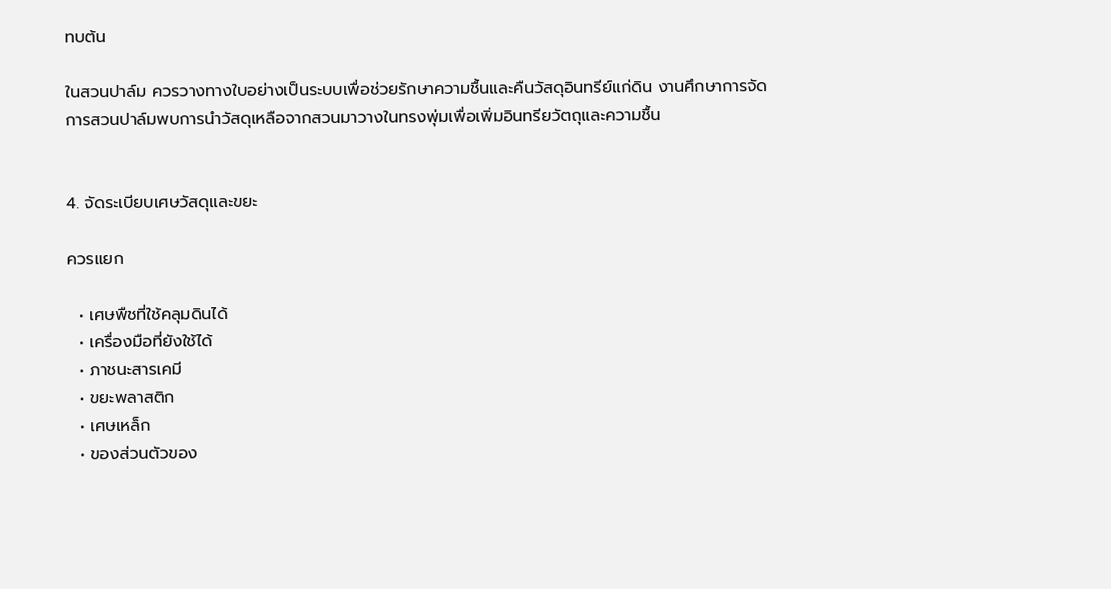ทบต้น

ในสวนปาล์ม ควรวางทางใบอย่างเป็นระบบเพื่อช่วยรักษาความชื้นและคืนวัสดุอินทรีย์แก่ดิน งานศึกษาการจัดการสวนปาล์มพบการนำวัสดุเหลือจากสวนมาวางในทรงพุ่มเพื่อเพิ่มอินทรียวัตถุและความชื้น


4. จัดระเบียบเศษวัสดุและขยะ

ควรแยก

  • เศษพืชที่ใช้คลุมดินได้
  • เครื่องมือที่ยังใช้ได้
  • ภาชนะสารเคมี
  • ขยะพลาสติก
  • เศษเหล็ก
  • ของส่วนตัวของ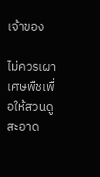เจ้าของ

ไม่ควรเผาเศษพืชเพื่อให้สวนดูสะอาด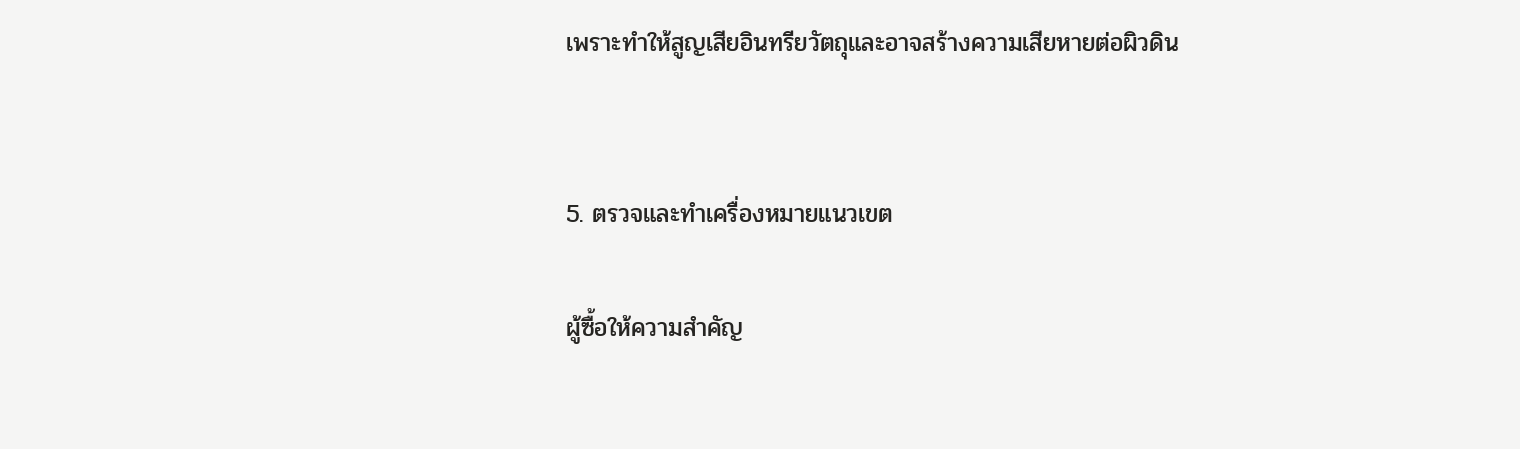เพราะทำให้สูญเสียอินทรียวัตถุและอาจสร้างความเสียหายต่อผิวดิน


5. ตรวจและทำเครื่องหมายแนวเขต

ผู้ซื้อให้ความสำคัญ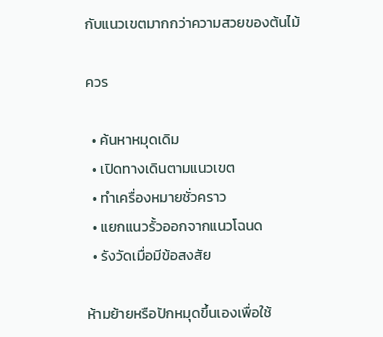กับแนวเขตมากกว่าความสวยของต้นไม้

ควร

  • ค้นหาหมุดเดิม
  • เปิดทางเดินตามแนวเขต
  • ทำเครื่องหมายชั่วคราว
  • แยกแนวรั้วออกจากแนวโฉนด
  • รังวัดเมื่อมีข้อสงสัย

ห้ามย้ายหรือปักหมุดขึ้นเองเพื่อใช้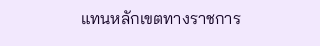แทนหลักเขตทางราชการ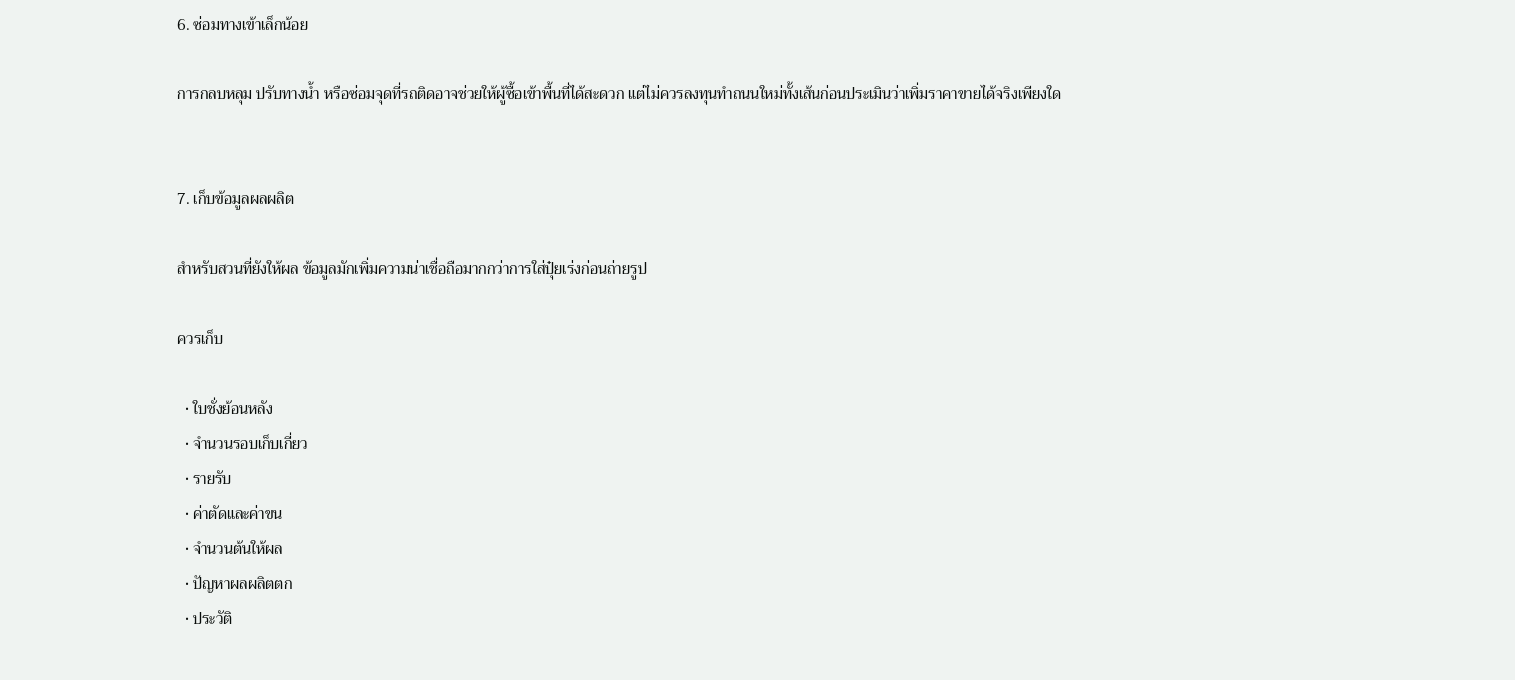6. ซ่อมทางเข้าเล็กน้อย

การกลบหลุม ปรับทางน้ำ หรือซ่อมจุดที่รถติดอาจช่วยให้ผู้ซื้อเข้าพื้นที่ได้สะดวก แต่ไม่ควรลงทุนทำถนนใหม่ทั้งเส้นก่อนประเมินว่าเพิ่มราคาขายได้จริงเพียงใด


7. เก็บข้อมูลผลผลิต

สำหรับสวนที่ยังให้ผล ข้อมูลมักเพิ่มความน่าเชื่อถือมากกว่าการใส่ปุ๋ยเร่งก่อนถ่ายรูป

ควรเก็บ

  • ใบชั่งย้อนหลัง
  • จำนวนรอบเก็บเกี่ยว
  • รายรับ
  • ค่าตัดและค่าขน
  • จำนวนต้นให้ผล
  • ปัญหาผลผลิตตก
  • ประวัติ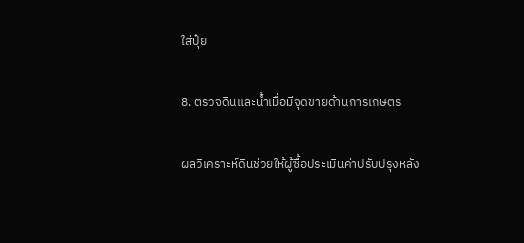ใส่ปุ๋ย

8. ตรวจดินและน้ำเมื่อมีจุดขายด้านการเกษตร

ผลวิเคราะห์ดินช่วยให้ผู้ซื้อประเมินค่าปรับปรุงหลัง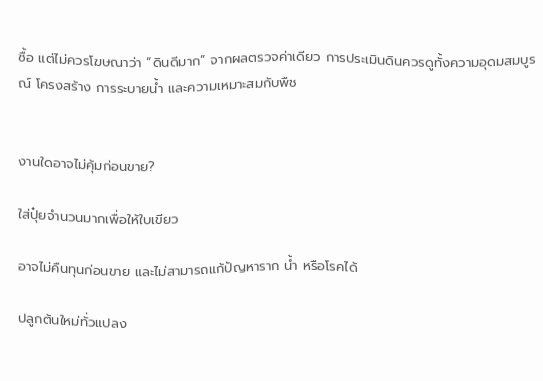ซื้อ แต่ไม่ควรโฆษณาว่า “ดินดีมาก” จากผลตรวจค่าเดียว การประเมินดินควรดูทั้งความอุดมสมบูรณ์ โครงสร้าง การระบายน้ำ และความเหมาะสมกับพืช


งานใดอาจไม่คุ้มก่อนขาย?

ใส่ปุ๋ยจำนวนมากเพื่อให้ใบเขียว

อาจไม่คืนทุนก่อนขาย และไม่สามารถแก้ปัญหาราก น้ำ หรือโรคได้

ปลูกต้นใหม่ทั่วแปลง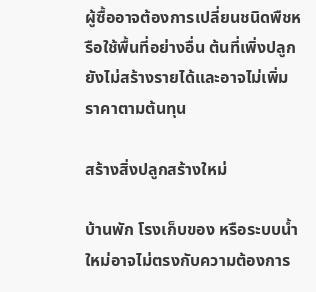ผู้ซื้ออาจต้องการเปลี่ยนชนิดพืชหรือใช้พื้นที่อย่างอื่น ต้นที่เพิ่งปลูกยังไม่สร้างรายได้และอาจไม่เพิ่มราคาตามต้นทุน

สร้างสิ่งปลูกสร้างใหม่

บ้านพัก โรงเก็บของ หรือระบบน้ำใหม่อาจไม่ตรงกับความต้องการ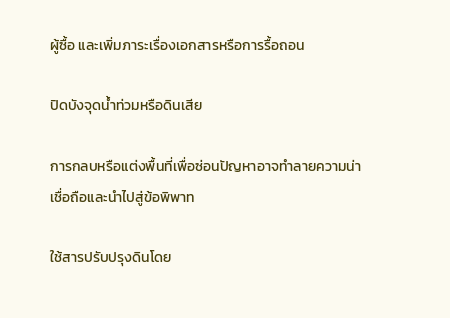ผู้ซื้อ และเพิ่มภาระเรื่องเอกสารหรือการรื้อถอน

ปิดบังจุดน้ำท่วมหรือดินเสีย

การกลบหรือแต่งพื้นที่เพื่อซ่อนปัญหาอาจทำลายความน่าเชื่อถือและนำไปสู่ข้อพิพาท

ใช้สารปรับปรุงดินโดย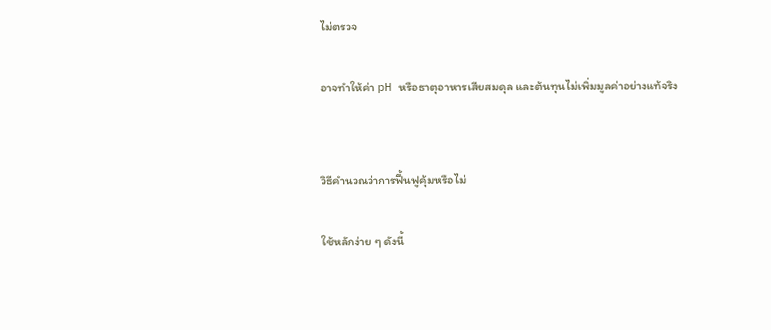ไม่ตรวจ

อาจทำให้ค่า pH หรือธาตุอาหารเสียสมดุล และต้นทุนไม่เพิ่มมูลค่าอย่างแท้จริง


วิธีคำนวณว่าการฟื้นฟูคุ้มหรือไม่

ใช้หลักง่าย ๆ ดังนี้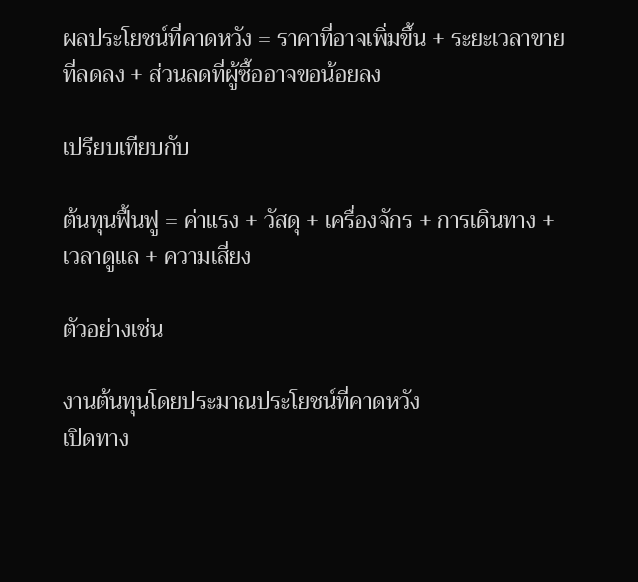ผลประโยชน์ที่คาดหวัง = ราคาที่อาจเพิ่มขึ้น + ระยะเวลาขายที่ลดลง + ส่วนลดที่ผู้ซื้ออาจขอน้อยลง

เปรียบเทียบกับ

ต้นทุนฟื้นฟู = ค่าแรง + วัสดุ + เครื่องจักร + การเดินทาง + เวลาดูแล + ความเสี่ยง

ตัวอย่างเช่น

งานต้นทุนโดยประมาณประโยชน์ที่คาดหวัง
เปิดทาง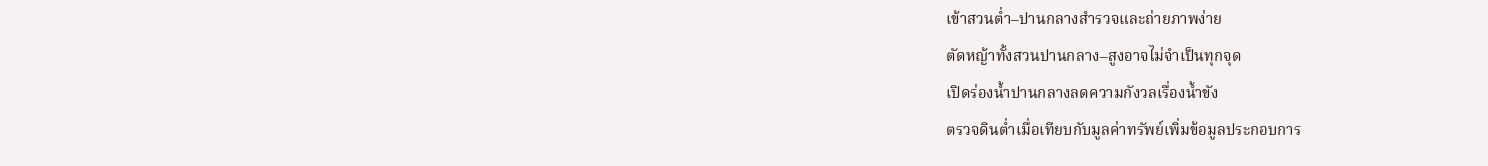เข้าสวนต่ำ–ปานกลางสำรวจและถ่ายภาพง่าย
ตัดหญ้าทั้งสวนปานกลาง–สูงอาจไม่จำเป็นทุกจุด
เปิดร่องน้ำปานกลางลดความกังวลเรื่องน้ำขัง
ตรวจดินต่ำเมื่อเทียบกับมูลค่าทรัพย์เพิ่มข้อมูลประกอบการ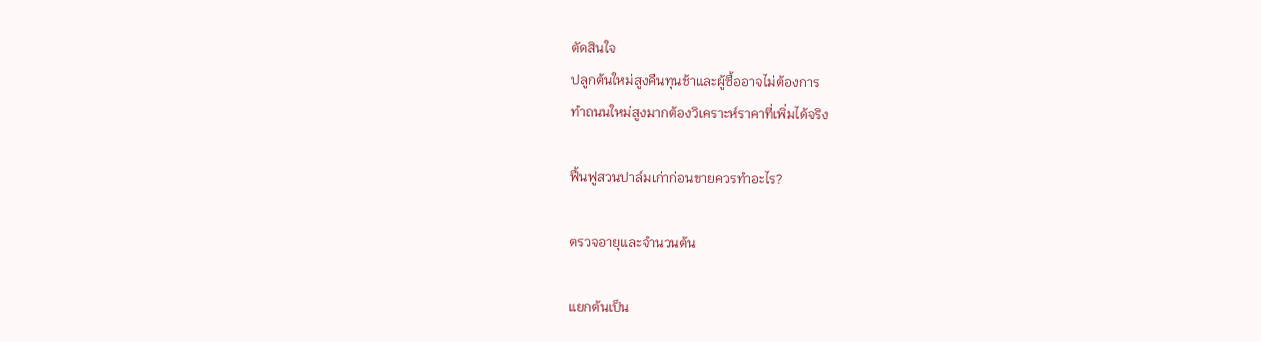ตัดสินใจ
ปลูกต้นใหม่สูงคืนทุนช้าและผู้ซื้ออาจไม่ต้องการ
ทำถนนใหม่สูงมากต้องวิเคราะห์ราคาที่เพิ่มได้จริง

ฟื้นฟูสวนปาล์มเก่าก่อนขายควรทำอะไร?

ตรวจอายุและจำนวนต้น

แยกต้นเป็น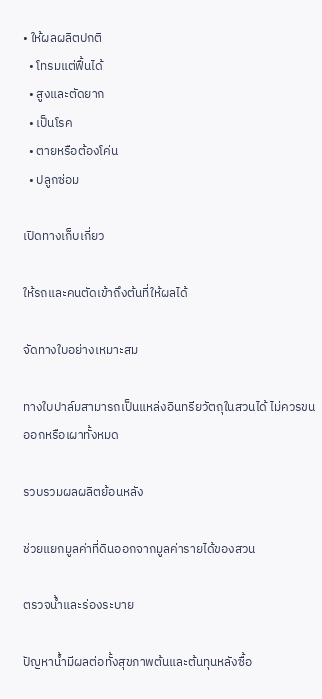• ให้ผลผลิตปกติ
  • โทรมแต่ฟื้นได้
  • สูงและตัดยาก
  • เป็นโรค
  • ตายหรือต้องโค่น
  • ปลูกซ่อม

เปิดทางเก็บเกี่ยว

ให้รถและคนตัดเข้าถึงต้นที่ให้ผลได้

จัดทางใบอย่างเหมาะสม

ทางใบปาล์มสามารถเป็นแหล่งอินทรียวัตถุในสวนได้ ไม่ควรขนออกหรือเผาทั้งหมด

รวบรวมผลผลิตย้อนหลัง

ช่วยแยกมูลค่าที่ดินออกจากมูลค่ารายได้ของสวน

ตรวจน้ำและร่องระบาย

ปัญหาน้ำมีผลต่อทั้งสุขภาพต้นและต้นทุนหลังซื้อ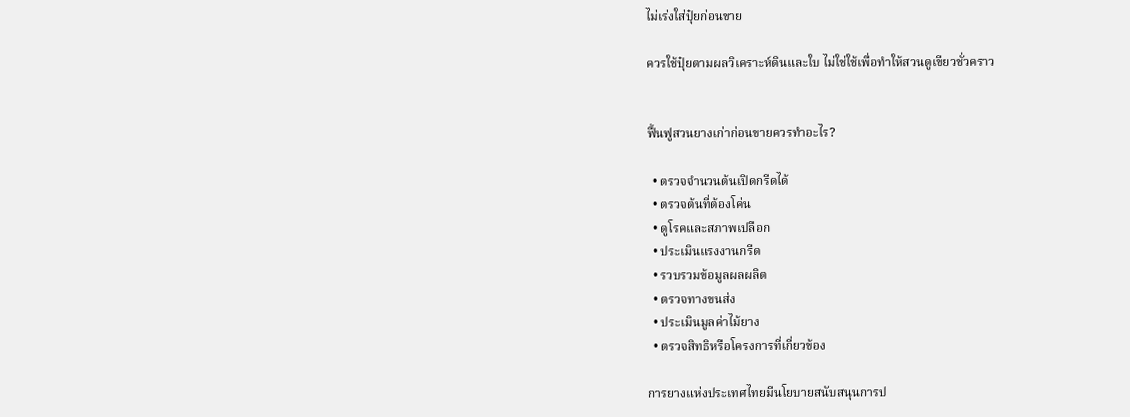ไม่เร่งใส่ปุ๋ยก่อนขาย

ควรใช้ปุ๋ยตามผลวิเคราะห์ดินและใบ ไม่ใช่ใช้เพื่อทำให้สวนดูเขียวชั่วคราว


ฟื้นฟูสวนยางเก่าก่อนขายควรทำอะไร?

  • ตรวจจำนวนต้นเปิดกรีดได้
  • ตรวจต้นที่ต้องโค่น
  • ดูโรคและสภาพเปลือก
  • ประเมินแรงงานกรีด
  • รวบรวมข้อมูลผลผลิต
  • ตรวจทางขนส่ง
  • ประเมินมูลค่าไม้ยาง
  • ตรวจสิทธิหรือโครงการที่เกี่ยวข้อง

การยางแห่งประเทศไทยมีนโยบายสนับสนุนการป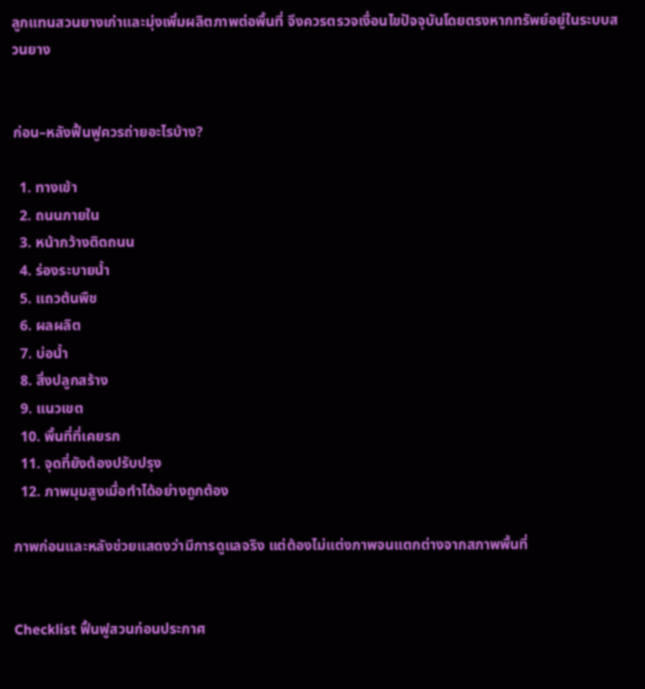ลูกแทนสวนยางเก่าและมุ่งเพิ่มผลิตภาพต่อพื้นที่ จึงควรตรวจเงื่อนไขปัจจุบันโดยตรงหากทรัพย์อยู่ในระบบสวนยาง


ก่อน–หลังฟื้นฟูควรถ่ายอะไรบ้าง?

  1. ทางเข้า
  2. ถนนภายใน
  3. หน้ากว้างติดถนน
  4. ร่องระบายน้ำ
  5. แถวต้นพืช
  6. ผลผลิต
  7. บ่อน้ำ
  8. สิ่งปลูกสร้าง
  9. แนวเขต
  10. พื้นที่ที่เคยรก
  11. จุดที่ยังต้องปรับปรุง
  12. ภาพมุมสูงเมื่อทำได้อย่างถูกต้อง

ภาพก่อนและหลังช่วยแสดงว่ามีการดูแลจริง แต่ต้องไม่แต่งภาพจนแตกต่างจากสภาพพื้นที่


Checklist ฟื้นฟูสวนก่อนประกาศ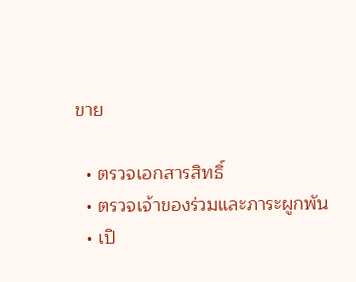ขาย

  • ตรวจเอกสารสิทธิ์
  • ตรวจเจ้าของร่วมและภาระผูกพัน
  • เปิ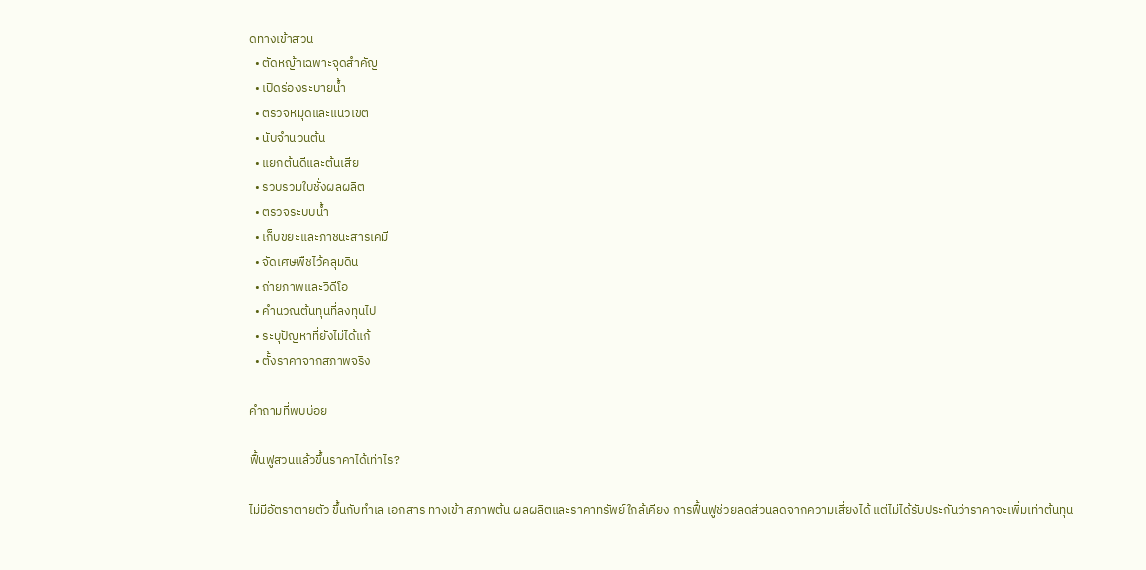ดทางเข้าสวน
  • ตัดหญ้าเฉพาะจุดสำคัญ
  • เปิดร่องระบายน้ำ
  • ตรวจหมุดและแนวเขต
  • นับจำนวนต้น
  • แยกต้นดีและต้นเสีย
  • รวบรวมใบชั่งผลผลิต
  • ตรวจระบบน้ำ
  • เก็บขยะและภาชนะสารเคมี
  • จัดเศษพืชไว้คลุมดิน
  • ถ่ายภาพและวิดีโอ
  • คำนวณต้นทุนที่ลงทุนไป
  • ระบุปัญหาที่ยังไม่ได้แก้
  • ตั้งราคาจากสภาพจริง

คำถามที่พบบ่อย

ฟื้นฟูสวนแล้วขึ้นราคาได้เท่าไร?

ไม่มีอัตราตายตัว ขึ้นกับทำเล เอกสาร ทางเข้า สภาพต้น ผลผลิตและราคาทรัพย์ใกล้เคียง การฟื้นฟูช่วยลดส่วนลดจากความเสี่ยงได้ แต่ไม่ได้รับประกันว่าราคาจะเพิ่มเท่าต้นทุน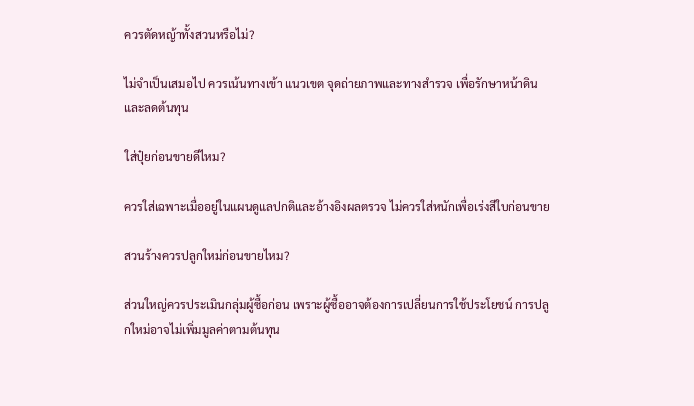ควรตัดหญ้าทั้งสวนหรือไม่?

ไม่จำเป็นเสมอไป ควรเน้นทางเข้า แนวเขต จุดถ่ายภาพและทางสำรวจ เพื่อรักษาหน้าดินและลดต้นทุน

ใส่ปุ๋ยก่อนขายดีไหม?

ควรใส่เฉพาะเมื่ออยู่ในแผนดูแลปกติและอ้างอิงผลตรวจ ไม่ควรใส่หนักเพื่อเร่งสีใบก่อนขาย

สวนร้างควรปลูกใหม่ก่อนขายไหม?

ส่วนใหญ่ควรประเมินกลุ่มผู้ซื้อก่อน เพราะผู้ซื้ออาจต้องการเปลี่ยนการใช้ประโยชน์ การปลูกใหม่อาจไม่เพิ่มมูลค่าตามต้นทุน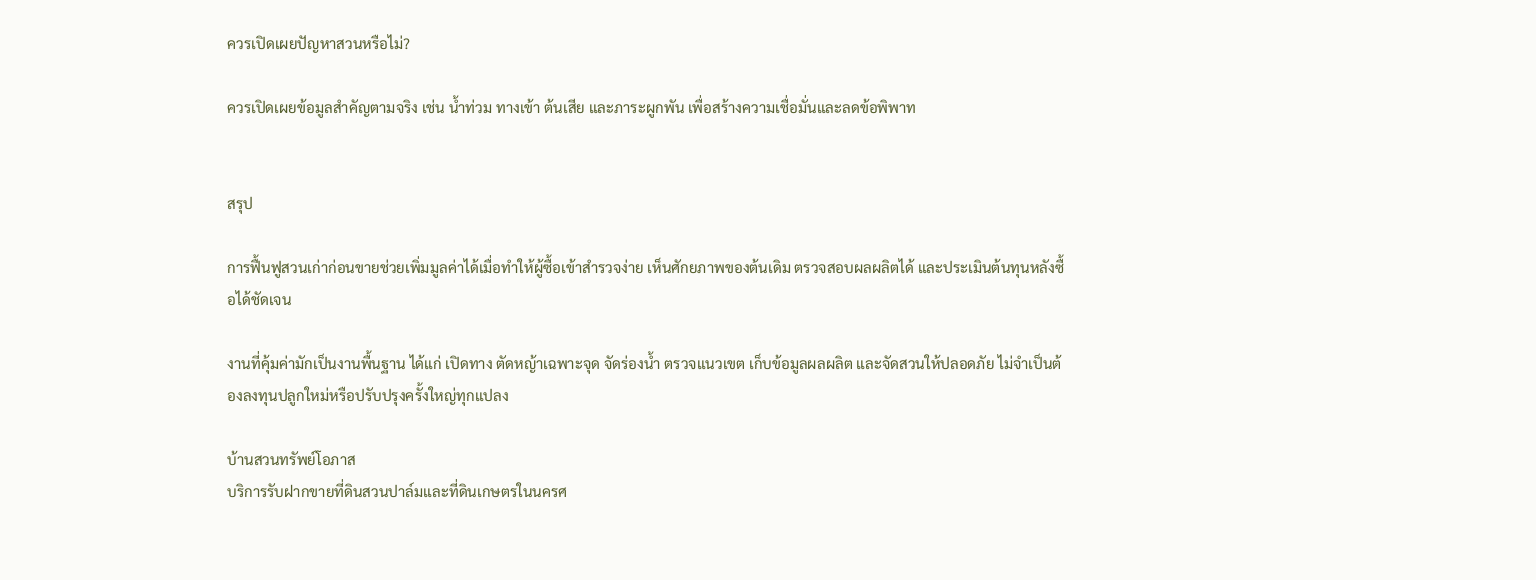ควรเปิดเผยปัญหาสวนหรือไม่?

ควรเปิดเผยข้อมูลสำคัญตามจริง เช่น น้ำท่วม ทางเข้า ต้นเสีย และภาระผูกพัน เพื่อสร้างความเชื่อมั่นและลดข้อพิพาท


สรุป

การฟื้นฟูสวนเก่าก่อนขายช่วยเพิ่มมูลค่าได้เมื่อทำให้ผู้ซื้อเข้าสำรวจง่าย เห็นศักยภาพของต้นเดิม ตรวจสอบผลผลิตได้ และประเมินต้นทุนหลังซื้อได้ชัดเจน

งานที่คุ้มค่ามักเป็นงานพื้นฐาน ได้แก่ เปิดทาง ตัดหญ้าเฉพาะจุด จัดร่องน้ำ ตรวจแนวเขต เก็บข้อมูลผลผลิต และจัดสวนให้ปลอดภัย ไม่จำเป็นต้องลงทุนปลูกใหม่หรือปรับปรุงครั้งใหญ่ทุกแปลง

บ้านสวนทรัพย์โอภาส
บริการรับฝากขายที่ดินสวนปาล์มและที่ดินเกษตรในนครศ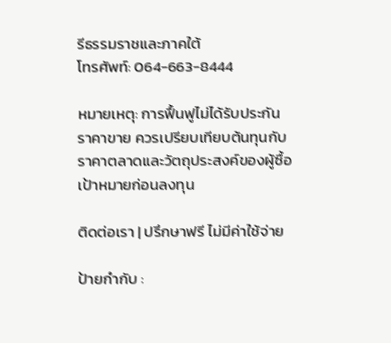รีธรรมราชและภาคใต้
โทรศัพท์: 064-663-8444

หมายเหตุ: การฟื้นฟูไม่ได้รับประกันราคาขาย ควรเปรียบเทียบต้นทุนกับราคาตลาดและวัตถุประสงค์ของผู้ซื้อเป้าหมายก่อนลงทุน

ติดต่อเรา | ปรึกษาฟรี ไม่มีค่าใช้จ่าย

ป้ายกำกับ :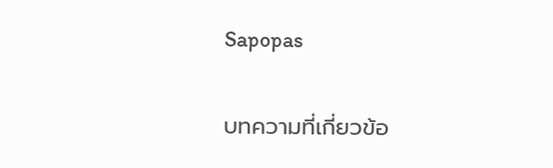Sapopas

บทความที่เกี่ยวข้อ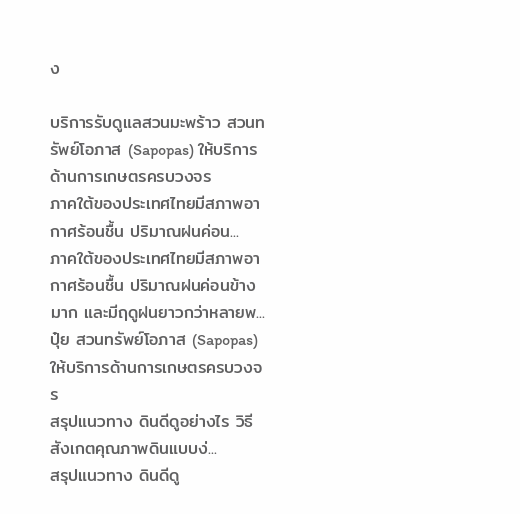ง

บริการรับดูแลสวนมะพร้าว สวนทรัพย์โอภาส (Sapopas) ให้บริการด้านการเกษตรครบวงจร
ภาคใต้ของประเทศไทยมีสภาพอากาศร้อนชื้น ปริมาณฝนค่อน...
ภาคใต้ของประเทศไทยมีสภาพอากาศร้อนชื้น ปริมาณฝนค่อนข้างมาก และมีฤดูฝนยาวกว่าหลายพ...
ปุ๋ย สวนทรัพย์โอภาส (Sapopas) ให้บริการด้านการเกษตรครบวงจร
สรุปแนวทาง ดินดีดูอย่างไร วิธีสังเกตคุณภาพดินแบบง่...
สรุปแนวทาง ดินดีดู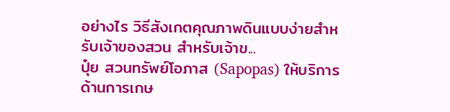อย่างไร วิธีสังเกตคุณภาพดินแบบง่ายสำหรับเจ้าของสวน สำหรับเจ้าข...
ปุ๋ย สวนทรัพย์โอภาส (Sapopas) ให้บริการด้านการเกษ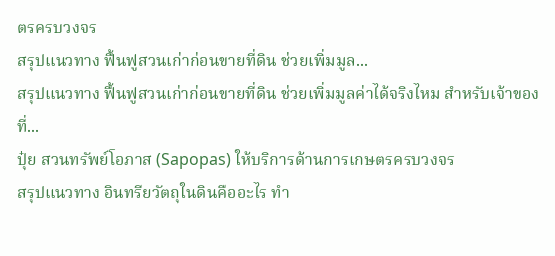ตรครบวงจร
สรุปแนวทาง ฟื้นฟูสวนเก่าก่อนขายที่ดิน ช่วยเพิ่มมูล...
สรุปแนวทาง ฟื้นฟูสวนเก่าก่อนขายที่ดิน ช่วยเพิ่มมูลค่าได้จริงไหม สำหรับเจ้าของที่...
ปุ๋ย สวนทรัพย์โอภาส (Sapopas) ให้บริการด้านการเกษตรครบวงจร
สรุปแนวทาง อินทรียวัตถุในดินคืออะไร ทำ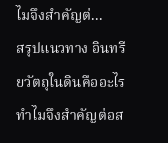ไมจึงสำคัญต่...
สรุปแนวทาง อินทรียวัตถุในดินคืออะไร ทำไมจึงสำคัญต่อส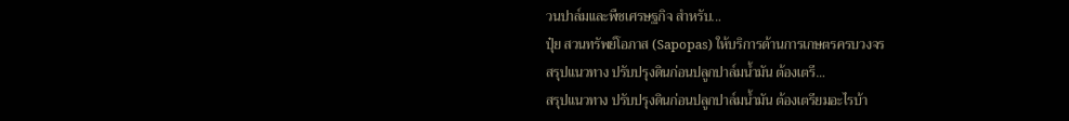วนปาล์มและพืชเศรษฐกิจ สำหรับ...
ปุ๋ย สวนทรัพย์โอภาส (Sapopas) ให้บริการด้านการเกษตรครบวงจร
สรุปแนวทาง ปรับปรุงดินก่อนปลูกปาล์มน้ำมัน ต้องเตรี...
สรุปแนวทาง ปรับปรุงดินก่อนปลูกปาล์มน้ำมัน ต้องเตรียมอะไรบ้า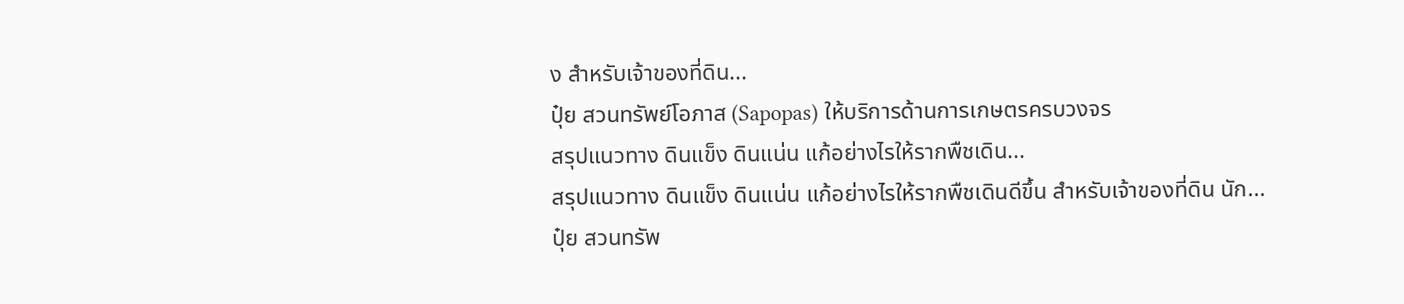ง สำหรับเจ้าของที่ดิน...
ปุ๋ย สวนทรัพย์โอภาส (Sapopas) ให้บริการด้านการเกษตรครบวงจร
สรุปแนวทาง ดินแข็ง ดินแน่น แก้อย่างไรให้รากพืชเดิน...
สรุปแนวทาง ดินแข็ง ดินแน่น แก้อย่างไรให้รากพืชเดินดีขึ้น สำหรับเจ้าของที่ดิน นัก...
ปุ๋ย สวนทรัพ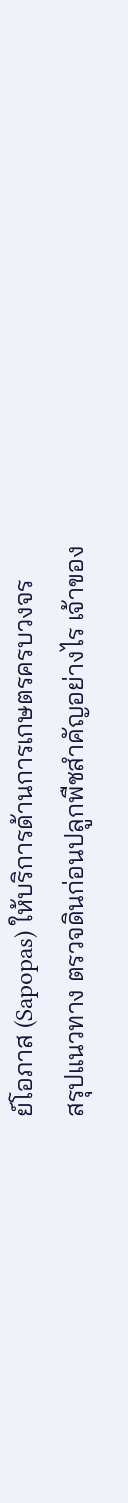ย์โอภาส (Sapopas) ให้บริการด้านการเกษตรครบวงจร
สรุปแนวทาง ตรวจดินก่อนปลูกพืชสำคัญอย่างไร เจ้าของ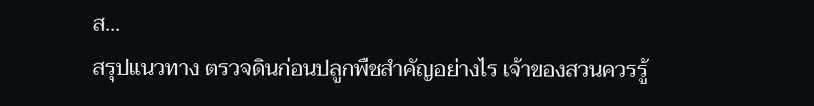ส...
สรุปแนวทาง ตรวจดินก่อนปลูกพืชสำคัญอย่างไร เจ้าของสวนควรรู้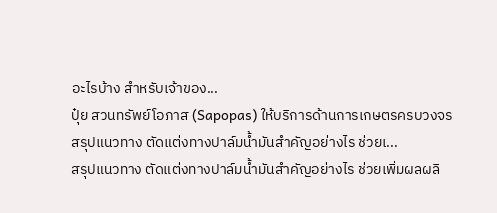อะไรบ้าง สำหรับเจ้าของ...
ปุ๋ย สวนทรัพย์โอภาส (Sapopas) ให้บริการด้านการเกษตรครบวงจร
สรุปแนวทาง ตัดแต่งทางปาล์มน้ำมันสำคัญอย่างไร ช่วยเ...
สรุปแนวทาง ตัดแต่งทางปาล์มน้ำมันสำคัญอย่างไร ช่วยเพิ่มผลผลิ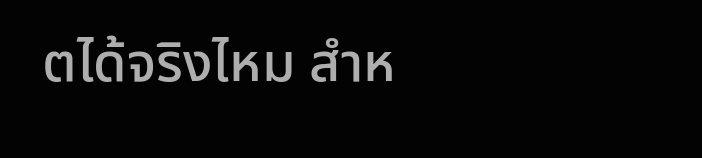ตได้จริงไหม สำห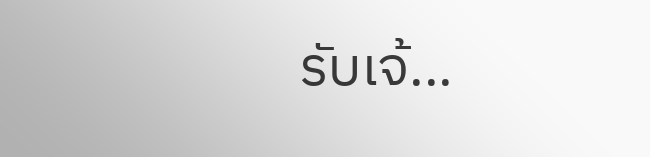รับเจ้...